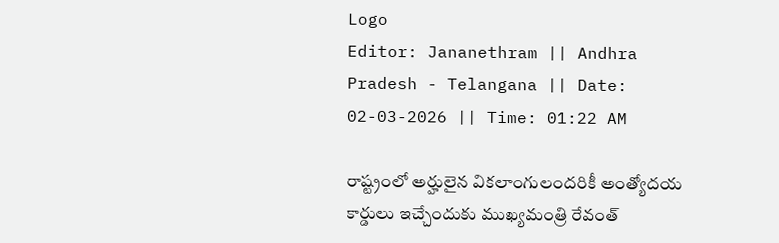Logo
Editor: Jananethram || Andhra Pradesh - Telangana || Date: 02-03-2026 || Time: 01:22 AM

రాష్ట్రంలో అర్హులైన వికలాంగులందరికీ అంత్యోదయ కార్డులు ఇచ్చేందుకు ముఖ్యమంత్రి రేవంత్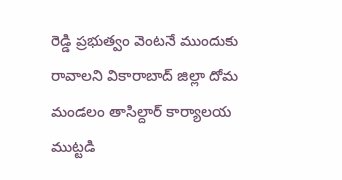రెడ్డి ప్రభుత్వం వెంటనే ముందుకు రావాలని వికారాబాద్ జిల్లా దోమ మండలం తాసిల్దార్ కార్యాలయ ముట్టడి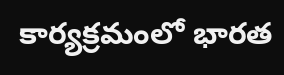కార్యక్రమంలో భారత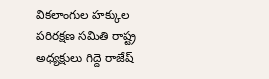వికలాంగుల హక్కుల పరిరక్షణ సమితి రాష్ట్ర అధ్యక్షులు గిద్దె రాజేష్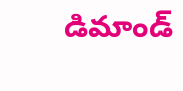డిమాండ్